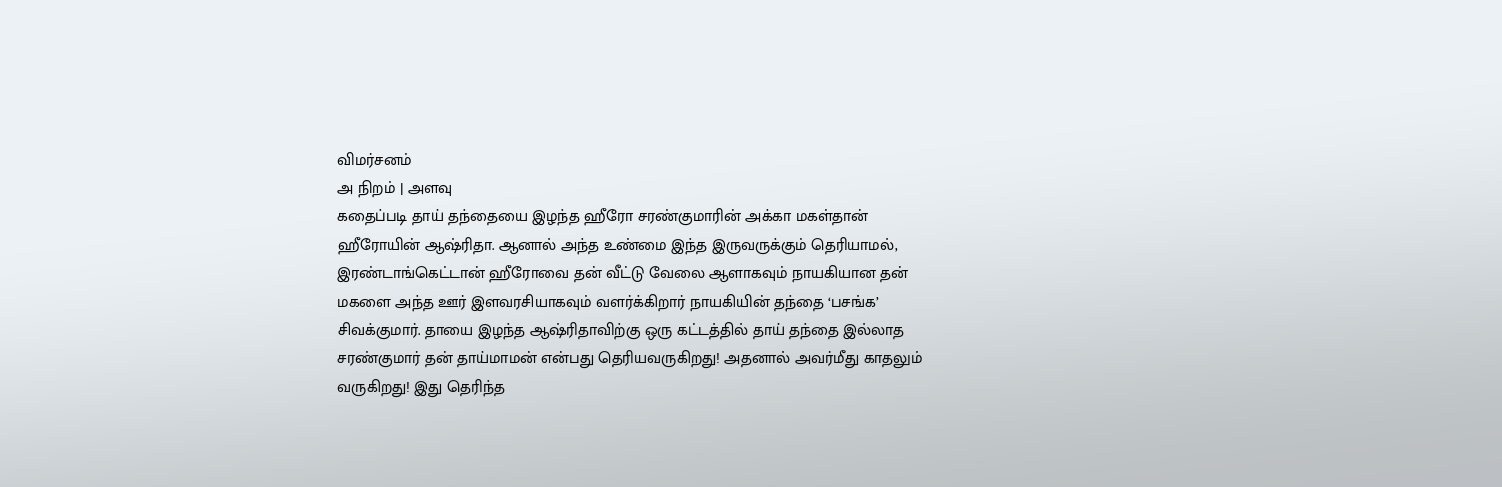விமர்சனம்
அ நிறம் | அளவு
கதைப்படி தாய் தந்தையை இழந்த ஹீரோ சரண்குமாரின் அக்கா மகள்தான் ஹீரோயின் ஆஷ்ரிதா. ஆனால் அந்த உண்மை இந்த இருவருக்கும் தெரியாமல், இரண்டாங்கெட்டான் ஹீரோவை தன் வீட்டு வேலை ஆளாகவும் நாயகியான தன் மகளை அந்த ஊர் இளவரசியாகவும் வளர்க்கிறார் நாயகியின் தந்தை ‘பசங்க’ சிவக்குமார். தாயை இழந்த ஆஷ்ரிதாவிற்கு ஒரு கட்டத்தில் தாய் தந்தை இல்லாத சரண்குமார் தன் தாய்மாமன் என்பது தெரியவருகிறது! அதனால் அவர்மீது காதலும் வருகிறது! இது தெரிந்த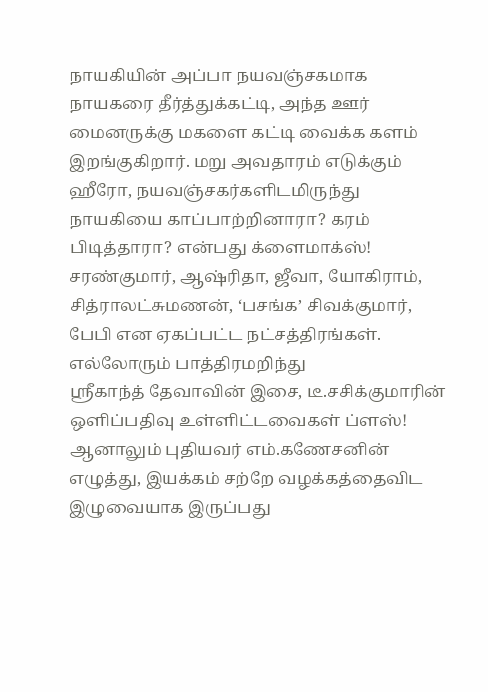நாயகியின் அப்பா நயவஞ்சகமாக நாயகரை தீர்த்துக்கட்டி, அந்த ஊர் மைனருக்கு மகளை கட்டி வைக்க களம் இறங்குகிறார். மறு அவதாரம் எடுக்கும் ஹீரோ, நயவஞ்சகர்களிடமிருந்து நாயகியை காப்பாற்றினாரா? கரம் பிடித்தாரா? என்பது க்ளைமாக்ஸ்!
சரண்குமார், ஆஷ்ரிதா, ஜீவா, யோகிராம், சித்ராலட்சுமணன், ‘பசங்க’ சிவக்குமார், பேபி என ஏகப்பட்ட நட்சத்திரங்கள். எல்லோரும் பாத்திரமறிந்து
ஸ்ரீகாந்த் தேவாவின் இசை, டீ.சசிக்குமாரின் ஒளிப்பதிவு உள்ளிட்டவைகள் ப்ளஸ்! ஆனாலும் புதியவர் எம்.கணேசனின் எழுத்து, இயக்கம் சற்றே வழக்கத்தைவிட இழுவையாக இருப்பது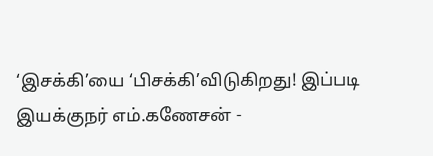‘இசக்கி’யை ‘பிசக்கி’விடுகிறது! இப்படி இயக்குநர் எம்.கணேசன் -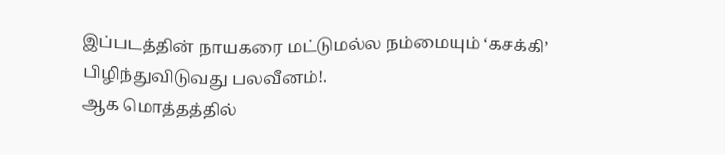இப்படத்தின் நாயகரை மட்டுமல்ல நம்மையும் ‘கசக்கி’ பிழிந்துவிடுவது பலவீனம்!.
ஆக மொத்தத்தில்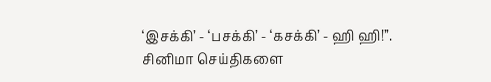‘இசக்கி’ - ‘பசக்கி’ - ‘கசக்கி’ - ஹி ஹி!’’.
சினிமா செய்திகளை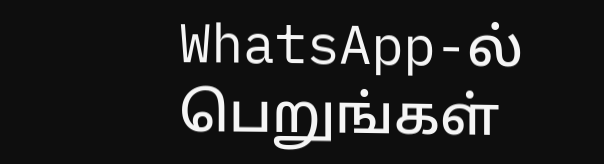WhatsApp-ல் பெறுங்கள்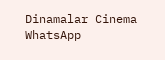Dinamalar Cinema WhatsApp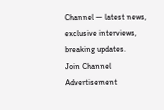Channel — latest news, exclusive interviews, breaking updates.
Join Channel
Advertisement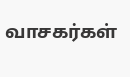வாசகர்கள்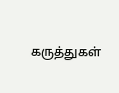கருத்துகள்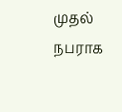முதல் நபராக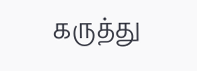கருத்து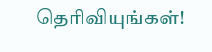தெரிவியுங்கள்!